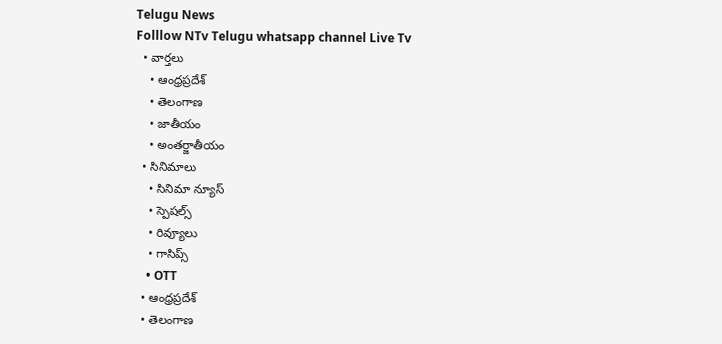Telugu News
Folllow NTv Telugu whatsapp channel Live Tv
  • వార్తలు
    • ఆంధ్రప్రదేశ్
    • తెలంగాణ
    • జాతీయం
    • అంతర్జాతీయం
  • సినిమాలు
    • సినిమా న్యూస్
    • స్పెషల్స్
    • రివ్యూలు
    • గాసిప్స్
    • OTT
  • ఆంధ్రప్రదేశ్
  • తెలంగాణ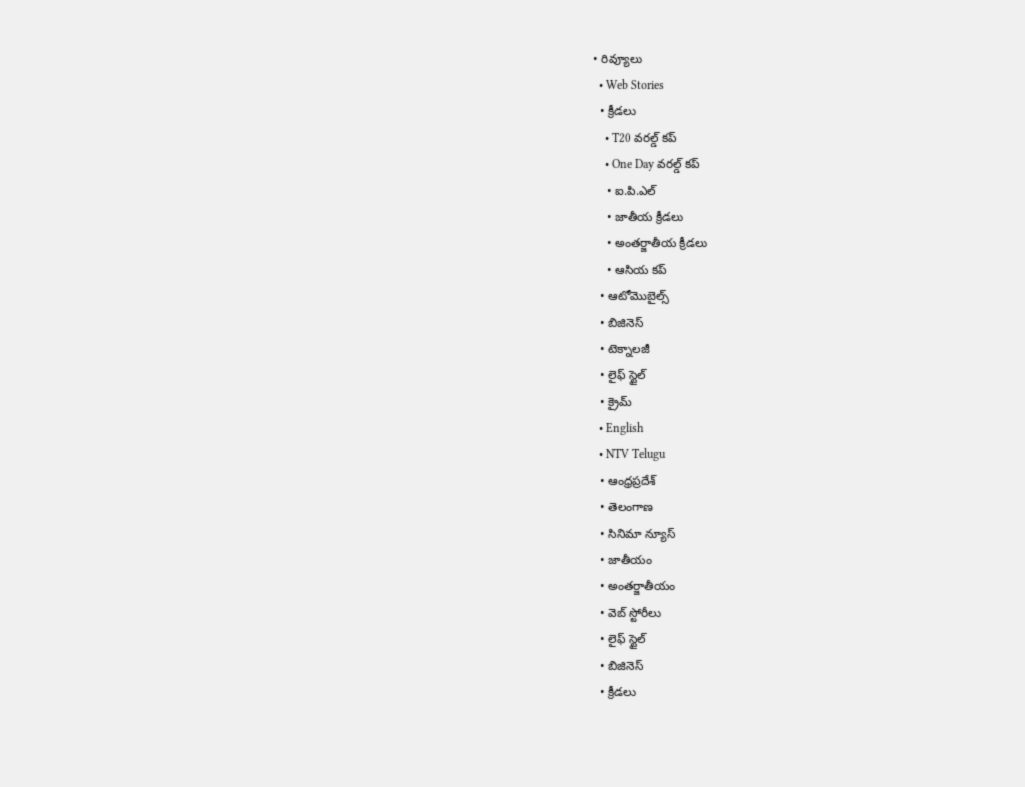• రివ్యూలు
  • Web Stories
  • క్రీడలు
    • T20 వరల్డ్ కప్
    • One Day వరల్డ్ కప్
    • ఐ.పి.ఎల్
    • జాతీయ క్రీడలు
    • అంతర్జాతీయ క్రీడలు
    • ఆసియ కప్
  • ఆటోమొబైల్స్
  • బిజినెస్‌
  • టెక్నాలజీ
  • లైఫ్ స్టైల్
  • క్రైమ్
  • English
  • NTV Telugu
  • ఆంధ్రప్రదేశ్
  • తెలంగాణ
  • సినిమా న్యూస్
  • జాతీయం
  • అంతర్జాతీయం
  • వెబ్ స్టోరీలు
  • లైఫ్ స్టైల్
  • బిజినెస్‌
  • క్రీడలు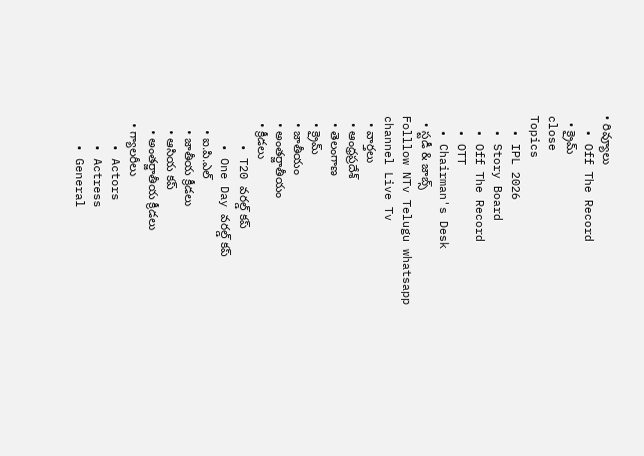• రివ్యూలు
  • Off The Record
  • క్రైమ్
close
Topics
  • IPL 2026
  • Story Board
  • Off The Record
  • OTT
  • Chairman's Desk
  • స్టడీ & జాబ్స్
Folllow NTv Telugu whatsapp channel Live Tv
  • వార్తలు
  • ఆంధ్రప్రదేశ్
  • తెలంగాణ
  • క్రైమ్
  • జాతీయం
  • అంతర్జాతీయం
  • క్రీడలు
    • T20 వరల్డ్ కప్
    • One Day వరల్డ్ కప్
    • ఐ.పి.ఎల్
    • జాతీయ క్రీడలు
    • ఆసియ కప్
    • అంతర్జాతీయ క్రీడలు
  • గ్యాలరీలు
    • Actors
    • Actress
    • General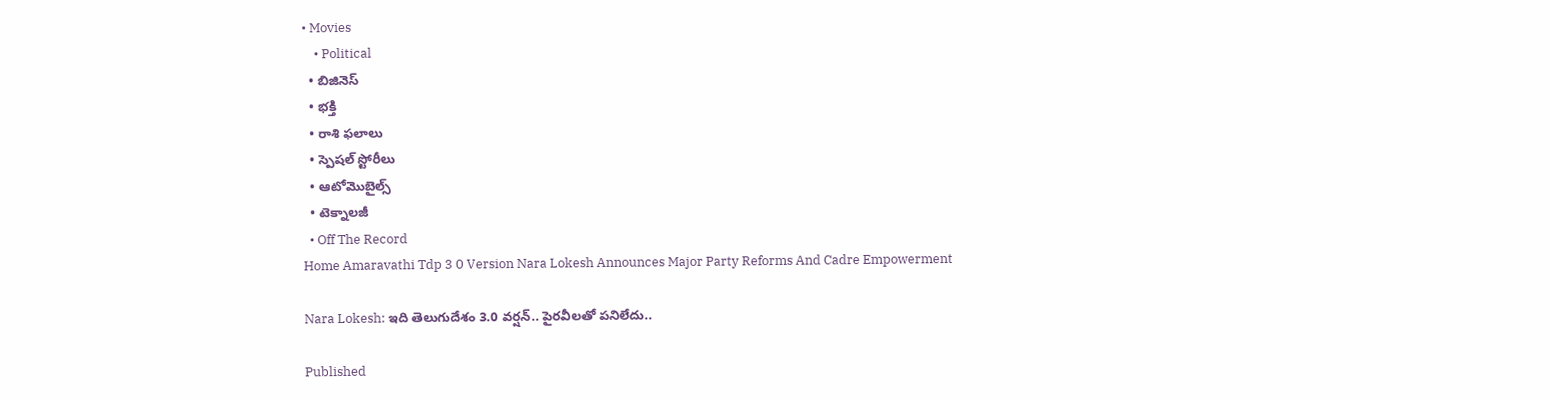• Movies
    • Political
  • బిజినెస్‌
  • భక్తి
  • రాశి ఫలాలు
  • స్పెషల్‌ స్టోరీలు
  • ఆటోమొబైల్స్
  • టెక్నాలజీ
  • Off The Record
Home Amaravathi Tdp 3 0 Version Nara Lokesh Announces Major Party Reforms And Cadre Empowerment

Nara Lokesh: ఇది తెలుగుదేశం 3.0 వర్షన్.. పైరవీలతో పనిలేదు..

Published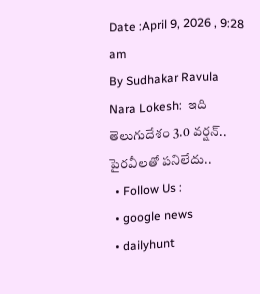Date :April 9, 2026 , 9:28 am
By Sudhakar Ravula
Nara Lokesh:  ఇది తెలుగుదేశం 3.0 వర్షన్.. పైరవీలతో పనిలేదు..
  • Follow Us :
  • google news
  • dailyhunt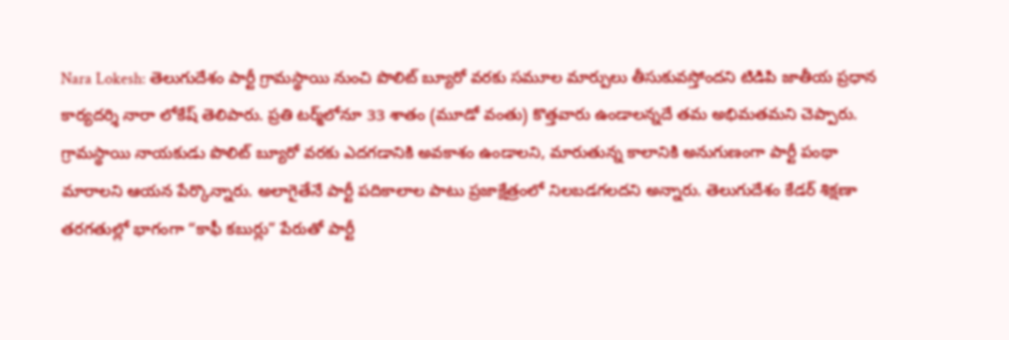Nara Lokesh: తెలుగుదేశం పార్టీ గ్రామస్థాయి నుంచి పొలిట్ బ్యూరో వరకు సమూల మార్పులు తీసుకువస్తోందని టిడిపి జాతీయ ప్రధాన కార్యదర్శి నారా లోకేష్ తెలిపారు. ప్రతి టర్మ్‌లోనూ 33 శాతం (మూడో వంతు) కొత్తవారు ఉండాలన్నదే తమ అభిమతమని చెప్పారు. గ్రామస్థాయి నాయకుడు పొలిట్ బ్యూరో వరకు ఎదగడానికి అవకాశం ఉండాలని, మారుతున్న కాలానికి అనుగుణంగా పార్టీ పంథా మారాలని ఆయన పేర్కొన్నారు. అలాగైతేనే పార్టీ పదికాలాల పాటు ప్రజాక్షేత్రంలో నిలబడగలదని అన్నారు. తెలుగుదేశం కేడర్ శిక్షణా తరగతుల్లో భాగంగా “కాఫీ కబుర్లు” పేరుతో పార్టీ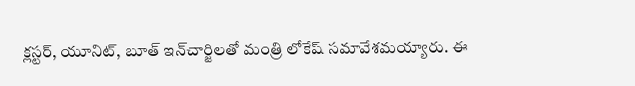క్లస్టర్, యూనిట్, బూత్ ఇన్‌చార్జిలతో మంత్రి లోకేష్ సమావేశమయ్యారు. ఈ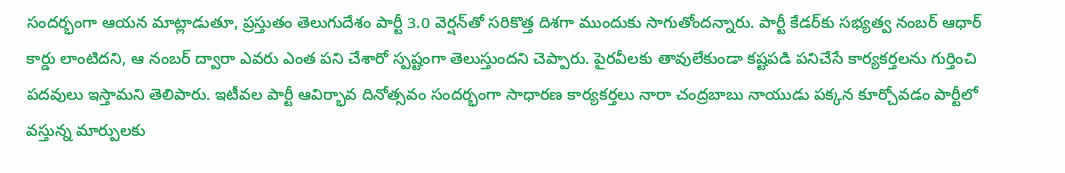సందర్భంగా ఆయన మాట్లాడుతూ, ప్రస్తుతం తెలుగుదేశం పార్టీ 3.0 వెర్షన్‌తో సరికొత్త దిశగా ముందుకు సాగుతోందన్నారు. పార్టీ కేడర్‌కు సభ్యత్వ నంబర్ ఆధార్ కార్డు లాంటిదని, ఆ నంబర్ ద్వారా ఎవరు ఎంత పని చేశారో స్పష్టంగా తెలుస్తుందని చెప్పారు. పైరవీలకు తావులేకుండా కష్టపడి పనిచేసే కార్యకర్తలను గుర్తించి పదవులు ఇస్తామని తెలిపారు. ఇటీవల పార్టీ ఆవిర్భావ దినోత్సవం సందర్భంగా సాధారణ కార్యకర్తలు నారా చంద్రబాబు నాయుడు పక్కన కూర్చోవడం పార్టీలో వస్తున్న మార్పులకు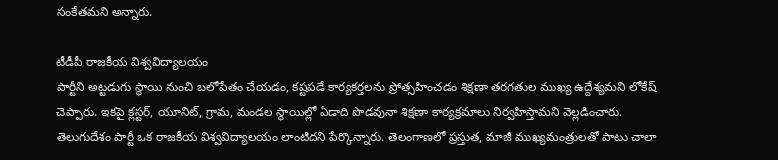సంకేతమని అన్నారు.

టీడీపీ రాజకీయ విశ్వవిద్యాలయం
పార్టీని అట్టడుగు స్థాయి నుంచి బలోపేతం చేయడం, కష్టపడే కార్యకర్తలను ప్రోత్సహించడం శిక్షణా తరగతుల ముఖ్య ఉద్దేశ్యమని లోకేష్ చెప్పారు. ఇకపై క్లస్టర్, యూనిట్, గ్రామ, మండల స్థాయిల్లో ఏడాది పొడవునా శిక్షణా కార్యక్రమాలు నిర్వహిస్తామని వెల్లడించారు. తెలుగుదేశం పార్టీ ఒక రాజకీయ విశ్వవిద్యాలయం లాంటిదని పేర్కొన్నారు. తెలంగాణలో ప్రస్తుత, మాజీ ముఖ్యమంత్రులతో పాటు చాలా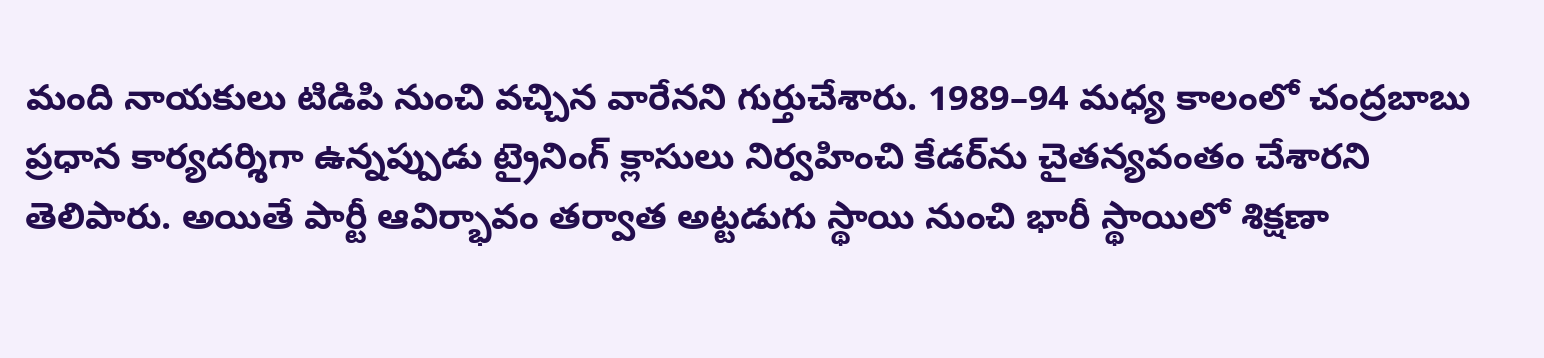మంది నాయకులు టిడిపి నుంచి వచ్చిన వారేనని గుర్తుచేశారు. 1989–94 మధ్య కాలంలో చంద్రబాబు ప్రధాన కార్యదర్శిగా ఉన్నప్పుడు ట్రైనింగ్ క్లాసులు నిర్వహించి కేడర్‌ను చైతన్యవంతం చేశారని తెలిపారు. అయితే పార్టీ ఆవిర్భావం తర్వాత అట్టడుగు స్థాయి నుంచి భారీ స్థాయిలో శిక్షణా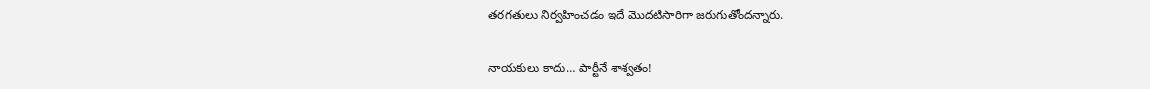తరగతులు నిర్వహించడం ఇదే మొదటిసారిగా జరుగుతోందన్నారు.

నాయకులు కాదు… పార్టీనే శాశ్వతం!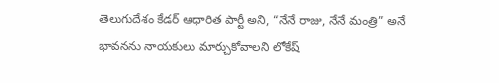తెలుగుదేశం కేడర్ ఆధారిత పార్టీ అని, “నేనే రాజు, నేనే మంత్రి” అనే భావనను నాయకులు మార్చుకోవాలని లోకేష్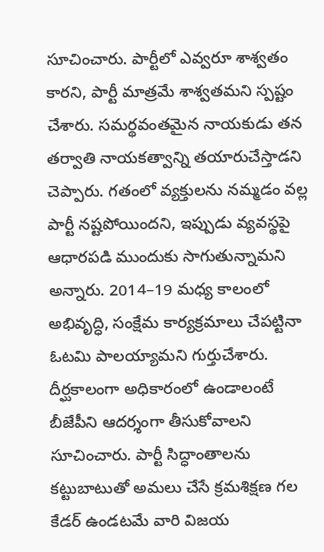సూచించారు. పార్టీలో ఎవ్వరూ శాశ్వతం కారని, పార్టీ మాత్రమే శాశ్వతమని స్పష్టం చేశారు. సమర్థవంతమైన నాయకుడు తన తర్వాతి నాయకత్వాన్ని తయారుచేస్తాడని చెప్పారు. గతంలో వ్యక్తులను నమ్మడం వల్ల పార్టీ నష్టపోయిందని, ఇప్పుడు వ్యవస్థపై ఆధారపడి ముందుకు సాగుతున్నామని అన్నారు. 2014–19 మధ్య కాలంలో అభివృద్ధి, సంక్షేమ కార్యక్రమాలు చేపట్టినా ఓటమి పాలయ్యామని గుర్తుచేశారు. దీర్ఘకాలంగా అధికారంలో ఉండాలంటే బీజేపీని ఆదర్శంగా తీసుకోవాలని సూచించారు. పార్టీ సిద్ధాంతాలను కట్టుబాటుతో అమలు చేసే క్రమశిక్షణ గల కేడర్ ఉండటమే వారి విజయ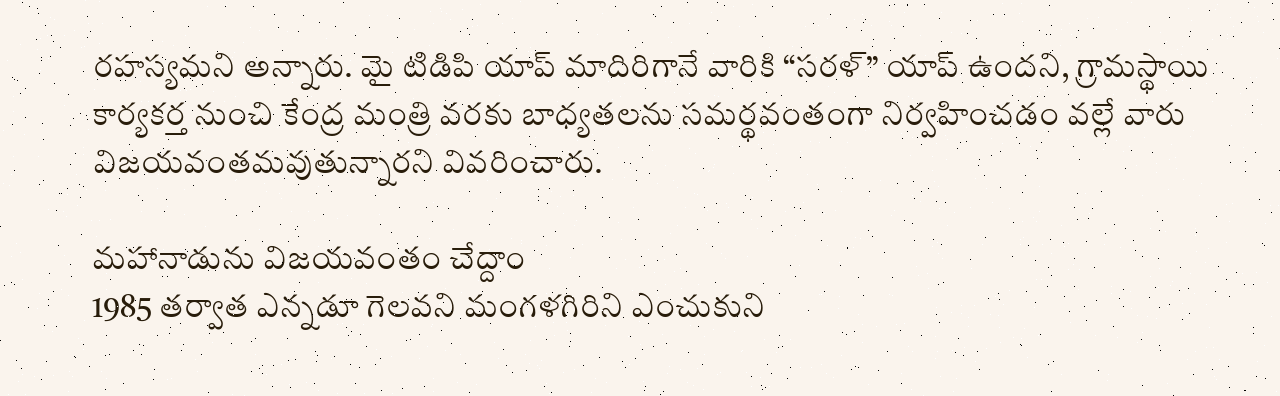రహస్యమని అన్నారు. మై టిడిపి యాప్ మాదిరిగానే వారికి “సరళ్” యాప్ ఉందని, గ్రామస్థాయి కార్యకర్త నుంచి కేంద్ర మంత్రి వరకు బాధ్యతలను సమర్థవంతంగా నిర్వహించడం వల్లే వారు విజయవంతమవుతున్నారని వివరించారు.

మహానాడును విజయవంతం చేద్దాం
1985 తర్వాత ఎన్నడూ గెలవని మంగళగిరిని ఎంచుకుని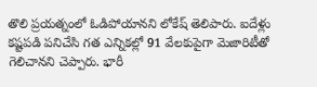తొలి ప్రయత్నంలో ఓడిపోయానని లోకేష్ తెలిపారు. ఐదేళ్లు కష్టపడి పనిచేసి గత ఎన్నికల్లో 91 వేలకుపైగా మెజారిటీతో గెలిచానని చెప్పారు. భారీ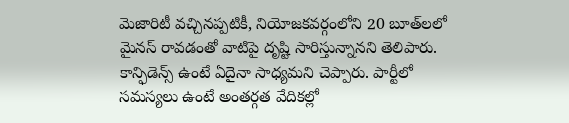మెజారిటీ వచ్చినప్పటికీ, నియోజకవర్గంలోని 20 బూత్‌లలో మైనస్ రావడంతో వాటిపై దృష్టి సారిస్తున్నానని తెలిపారు. కాన్ఫిడెన్స్ ఉంటే ఏదైనా సాధ్యమని చెప్పారు. పార్టీలో సమస్యలు ఉంటే అంతర్గత వేదికల్లో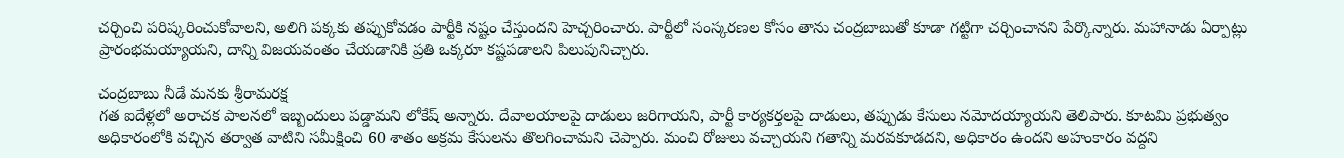చర్చించి పరిష్కరించుకోవాలని, అలిగి పక్కకు తప్పుకోవడం పార్టీకి నష్టం చేస్తుందని హెచ్చరించారు. పార్టీలో సంస్కరణల కోసం తాను చంద్రబాబుతో కూడా గట్టిగా చర్చించానని పేర్కొన్నారు. మహానాడు ఏర్పాట్లు ప్రారంభమయ్యాయని, దాన్ని విజయవంతం చేయడానికి ప్రతి ఒక్కరూ కష్టపడాలని పిలుపునిచ్చారు.

చంద్రబాబు నీడే మనకు శ్రీరామరక్ష
గత ఐదేళ్లలో అరాచక పాలనలో ఇబ్బందులు పడ్డామని లోకేష్ అన్నారు. దేవాలయాలపై దాడులు జరిగాయని, పార్టీ కార్యకర్తలపై దాడులు, తప్పుడు కేసులు నమోదయ్యాయని తెలిపారు. కూటమి ప్రభుత్వం అధికారంలోకి వచ్చిన తర్వాత వాటిని సమీక్షించి 60 శాతం అక్రమ కేసులను తొలగించామని చెప్పారు. మంచి రోజులు వచ్చాయని గతాన్ని మరవకూడదని, అధికారం ఉందని అహంకారం వద్దని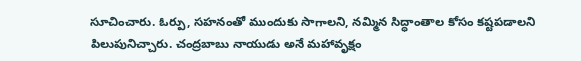సూచించారు. ఓర్పు, సహనంతో ముందుకు సాగాలని, నమ్మిన సిద్ధాంతాల కోసం కష్టపడాలని పిలుపునిచ్చారు. చంద్రబాబు నాయుడు అనే మహావృక్షం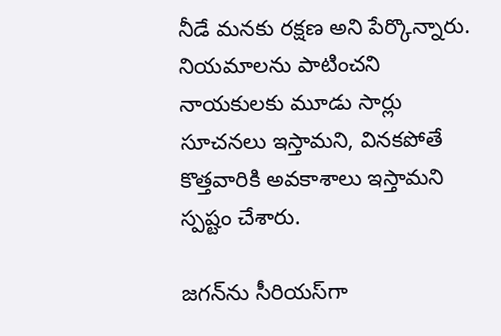నీడే మనకు రక్షణ అని పేర్కొన్నారు. నియమాలను పాటించని నాయకులకు మూడు సార్లు సూచనలు ఇస్తామని, వినకపోతే కొత్తవారికి అవకాశాలు ఇస్తామని స్పష్టం చేశారు.

జగన్‌ను సీరియస్‌గా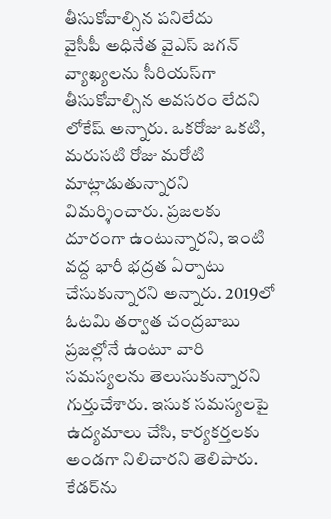తీసుకోవాల్సిన పనిలేదు
వైసీపీ అధినేత వైఎస్‌ జగన్‌ వ్యాఖ్యలను సీరియస్‌గా తీసుకోవాల్సిన అవసరం లేదని లోకేష్ అన్నారు. ఒకరోజు ఒకటి, మరుసటి రోజు మరోటి మాట్లాడుతున్నారని విమర్శించారు. ప్రజలకు దూరంగా ఉంటున్నారని, ఇంటి వద్ద భారీ భద్రత ఏర్పాటు చేసుకున్నారని అన్నారు. 2019లో ఓటమి తర్వాత చంద్రబాబు ప్రజల్లోనే ఉంటూ వారి సమస్యలను తెలుసుకున్నారని గుర్తుచేశారు. ఇసుక సమస్యలపై ఉద్యమాలు చేసి, కార్యకర్తలకు అండగా నిలిచారని తెలిపారు. కేడర్‌ను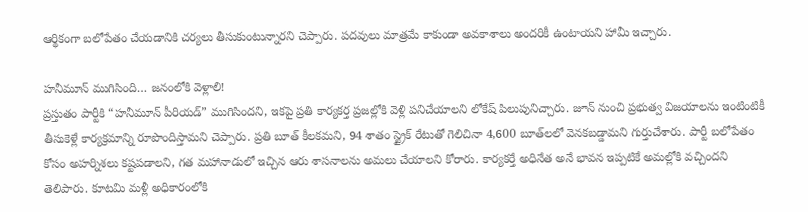ఆర్థికంగా బలోపేతం చేయడానికి చర్యలు తీసుకుంటున్నారని చెప్పారు. పదవులు మాత్రమే కాకుండా అవకాశాలు అందరికీ ఉంటాయని హామీ ఇచ్చారు.

హనీమూన్ ముగిసింది… జనంలోకి వెళ్లాలి!
ప్రస్తుతం పార్టీకి “హనీమూన్ పీరియడ్” ముగిసిందని, ఇకపై ప్రతి కార్యకర్త ప్రజల్లోకి వెళ్లి పనిచేయాలని లోకేష్ పిలుపునిచ్చారు. జూన్ నుంచి ప్రభుత్వ విజయాలను ఇంటింటికీ తీసుకెళ్లే కార్యక్రమాన్ని రూపొందిస్తామని చెప్పారు. ప్రతి బూత్ కీలకమని, 94 శాతం స్ట్రైక్ రేటుతో గెలిచినా 4,600 బూత్‌లలో వెనకబడ్డామని గుర్తుచేశారు. పార్టీ బలోపేతం కోసం అహర్నిశలు కష్టపడాలని, గత మహానాడులో ఇచ్చిన ఆరు శాసనాలను అమలు చేయాలని కోరారు. కార్యకర్తే అధినేత అనే భావన ఇప్పటికే అమల్లోకి వచ్చిందని తెలిపారు. కూటమి మళ్లీ అధికారంలోకి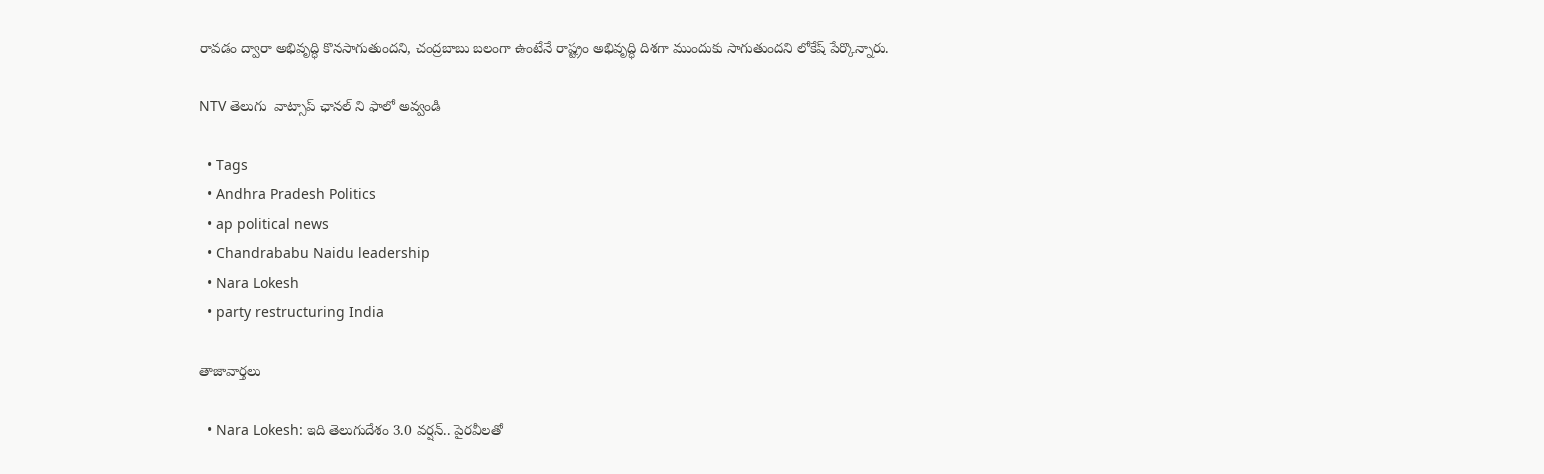రావడం ద్వారా అభివృద్ధి కొనసాగుతుందని, చంద్రబాబు బలంగా ఉంటేనే రాష్ట్రం అభివృద్ధి దిశగా ముందుకు సాగుతుందని లోకేష్ పేర్కొన్నారు.

NTV తెలుగు  వాట్సాప్ ఛానల్ ని ఫాలో అవ్వండి

  • Tags
  • Andhra Pradesh Politics
  • ap political news
  • Chandrababu Naidu leadership
  • Nara Lokesh
  • party restructuring India

తాజావార్తలు

  • Nara Lokesh: ఇది తెలుగుదేశం 3.0 వర్షన్.. పైరవీలతో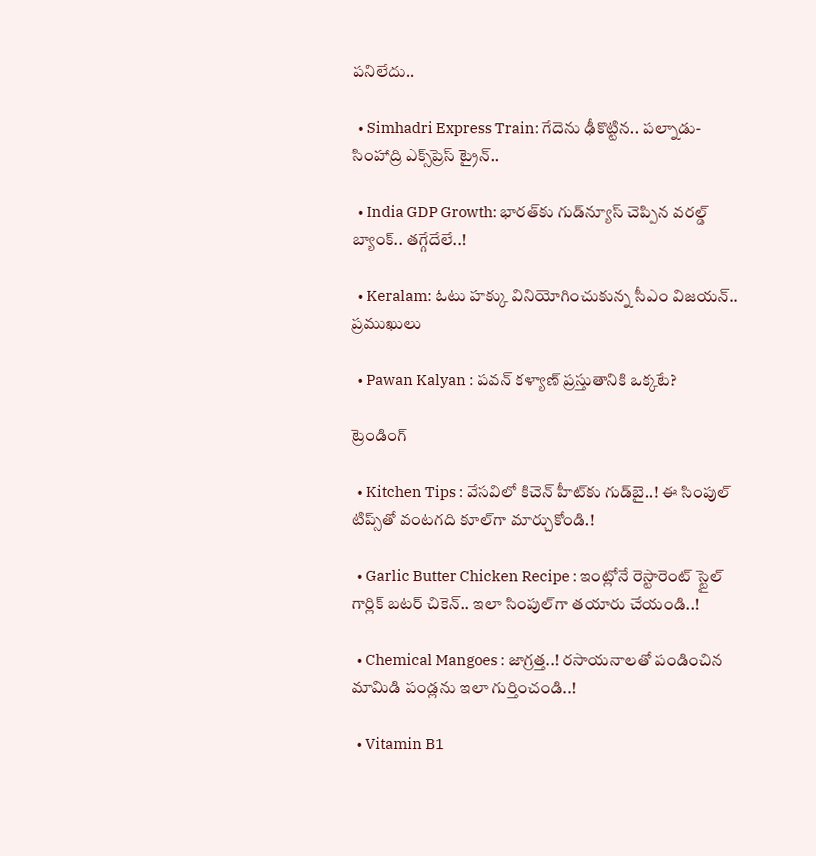పనిలేదు..

  • Simhadri Express Train: గేదెను ఢీకొట్టిన.. పల్నాడు-సింహాద్రి ఎక్స్‌ప్రెస్ ట్రైన్..

  • India GDP Growth: భారత్‌కు గుడ్‌న్యూస్‌ చెప్పిన వరల్డ్‌ బ్యాంక్.. తగ్గేదేలే..!

  • Keralam: ఓటు హక్కు వినియోగించుకున్న సీఎం విజయన్.. ప్రముఖులు

  • Pawan Kalyan : పవన్ కళ్యాణ్ ప్రస్తుతానికి ఒక్కటే?

ట్రెండింగ్‌

  • Kitchen Tips : వేసవిలో కిచెన్ హీట్‌కు గుడ్‌బై..! ఈ సింపుల్ టిప్స్‌తో వంటగది కూల్‌గా మార్చుకోండి.!

  • Garlic Butter Chicken Recipe : ఇంట్లోనే రెస్టారెంట్ స్టైల్ గార్లిక్ బటర్ చికెన్.. ఇలా సింపుల్‌గా తయారు చేయండి..!

  • Chemical Mangoes : జాగ్రత్త..! రసాయనాలతో పండించిన మామిడి పండ్లను ఇలా గుర్తించండి..!

  • Vitamin B1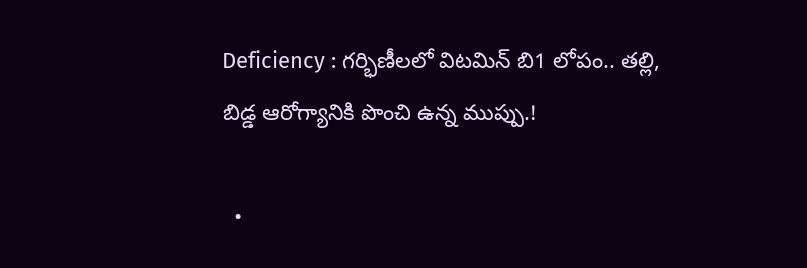Deficiency : గర్భిణీలలో విటమిన్ బి1 లోపం.. తల్లి, బిడ్డ ఆరోగ్యానికి పొంచి ఉన్న ముప్పు.!

  •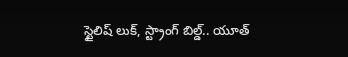స్టైలిష్ లుక్, స్ట్రాంగ్ బిల్డ్.. యూత్‌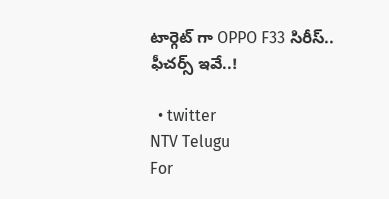టార్గెట్ గా OPPO F33 సిరీస్.. ఫీచర్స్ ఇవే..!

  • twitter
NTV Telugu
For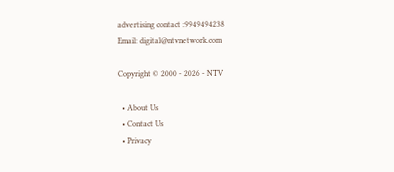advertising contact :9949494238
Email: digital@ntvnetwork.com

Copyright © 2000 - 2026 - NTV

  • About Us
  • Contact Us
  • Privacy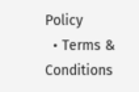Policy
  • Terms & Conditions